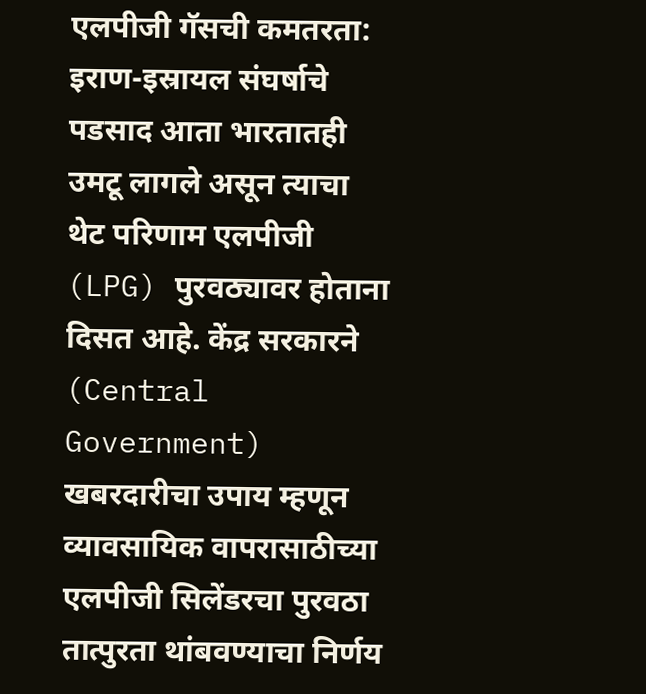एलपीजी गॅसची कमतरता: इराण-इस्रायल संघर्षाचे पडसाद आता भारतातही उमटू लागले असून त्याचा थेट परिणाम एलपीजी (LPG) पुरवठ्यावर होताना दिसत आहे. केंद्र सरकारने (Central Government) खबरदारीचा उपाय म्हणून व्यावसायिक वापरासाठीच्या एलपीजी सिलेंडरचा पुरवठा तात्पुरता थांबवण्याचा निर्णय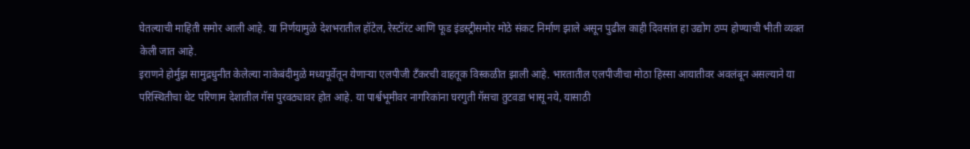घेतल्याची माहिती समोर आली आहे. या निर्णयामुळे देशभरातील हॉटेल, रेस्टॉरंट आणि फूड इंडस्ट्रीसमोर मोठे संकट निर्माण झाले असून पुढील काही दिवसांत हा उद्योग ठप्प होण्याची भीती व्यक्त केली जात आहे.
इराणने होर्मुझ सामुद्रधुनीत केलेल्या नाकेबंदीमुळे मध्यपूर्वेतून येणाऱ्या एलपीजी टँकरची वाहतूक विस्कळीत झाली आहे. भारतातील एलपीजीचा मोठा हिस्सा आयातीवर अवलंबून असल्याने या परिस्थितीचा थेट परिणाम देशातील गॅस पुरवठ्यावर होत आहे. या पार्श्वभूमीवर नागरिकांना घरगुती गॅसचा तुटवडा भासू नये, यासाठी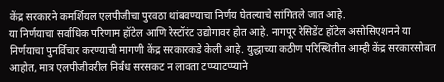केंद्र सरकारने कमर्शियल एलपीजीचा पुरवठा थांबवण्याचा निर्णय घेतल्याचे सांगितले जात आहे.
या निर्णयाचा सर्वाधिक परिणाम हॉटेल आणि रेस्टॉरंट उद्योगावर होत आहे. नागपूर रेसिडेंट हॉटेल असोसिएशनने या निर्णयाचा पुनर्विचार करण्याची मागणी केंद्र सरकारकडे केली आहे. युद्धाच्या कठीण परिस्थितीत आम्ही केंद्र सरकारसोबत आहोत, मात्र एलपीजीवरील निर्बंध सरसकट न लावता टप्प्याटप्प्याने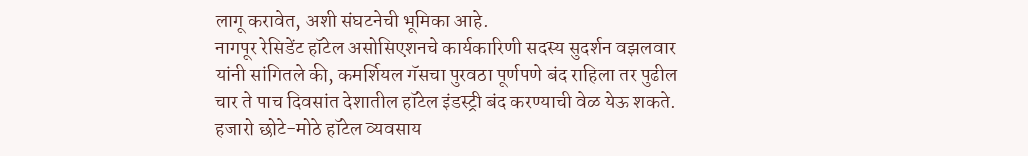लागू करावेत, अशी संघटनेची भूमिका आहे.
नागपूर रेसिडेंट हॉटेल असोसिएशनचे कार्यकारिणी सदस्य सुदर्शन वझलवार यांनी सांगितले की, कमर्शियल गॅसचा पुरवठा पूर्णपणे बंद राहिला तर पुढील चार ते पाच दिवसांत देशातील हॉटेल इंडस्ट्री बंद करण्याची वेळ येऊ शकते. हजारो छोटे-मोठे हॉटेल व्यवसाय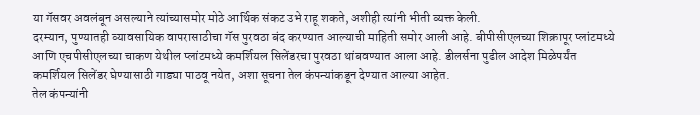या गॅसवर अवलंबून असल्याने त्यांच्यासमोर मोठे आर्थिक संकट उभे राहू शकते, अशीही त्यांनी भीती व्यक्त केली.
दरम्यान, पुण्यातही व्यावसायिक वापरासाठीचा गॅस पुरवठा बंद करण्यात आल्याची माहिती समोर आली आहे. बीपीसीएलच्या शिक्रापूर प्लांटमध्ये आणि एचपीसीएलच्या चाकण येथील प्लांटमध्ये कमर्शियल सिलेंडरचा पुरवठा थांबवण्यात आला आहे. डीलर्सना पुढील आदेश मिळेपर्यंत कमर्शियल सिलेंडर घेण्यासाठी गाड्या पाठवू नयेत, अशा सूचना तेल कंपन्यांकडून देण्यात आल्या आहेत.
तेल कंपन्यांनी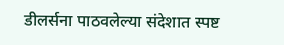डीलर्सना पाठवलेल्या संदेशात स्पष्ट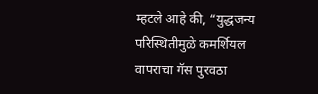म्हटले आहे की, “युद्धजन्य परिस्थितीमुळे कमर्शियल वापराचा गॅस पुरवठा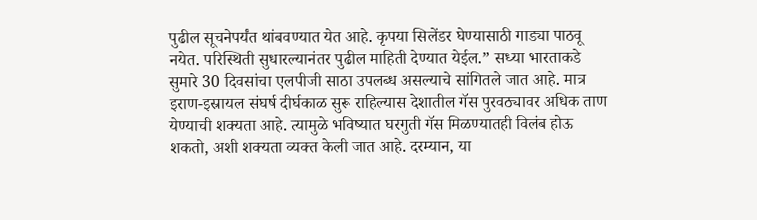पुढील सूचनेपर्यंत थांबवण्यात येत आहे. कृपया सिलेंडर घेण्यासाठी गाड्या पाठवू नयेत. परिस्थिती सुधारल्यानंतर पुढील माहिती देण्यात येईल.” सध्या भारताकडे सुमारे 30 दिवसांचा एलपीजी साठा उपलब्ध असल्याचे सांगितले जात आहे. मात्र इराण-इस्रायल संघर्ष दीर्घकाळ सुरू राहिल्यास देशातील गॅस पुरवठ्यावर अधिक ताण येण्याची शक्यता आहे. त्यामुळे भविष्यात घरगुती गॅस मिळण्यातही विलंब होऊ शकतो, अशी शक्यता व्यक्त केली जात आहे. दरम्यान, या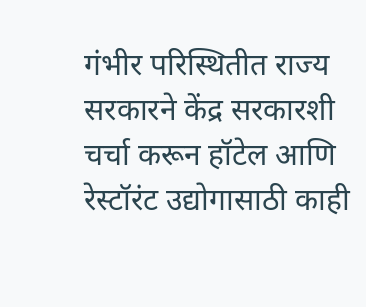गंभीर परिस्थितीत राज्य सरकारने केंद्र सरकारशी चर्चा करून हॉटेल आणि रेस्टॉरंट उद्योगासाठी काही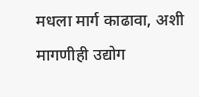मधला मार्ग काढावा, अशी मागणीही उद्योग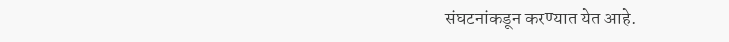संघटनांकडून करण्यात येत आहे.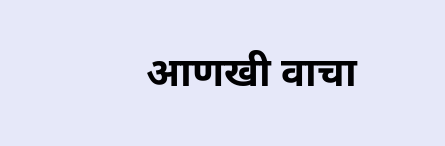आणखी वाचा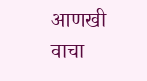आणखी वाचा